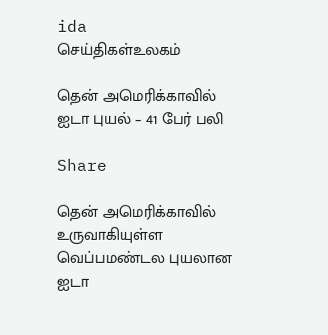ida
செய்திகள்உலகம்

தென் அமெரிக்காவில் ஐடா புயல் – 41 பேர் பலி

Share

தென் அமெரிக்காவில் உருவாகியுள்ள வெப்பமண்டல புயலான ஐடா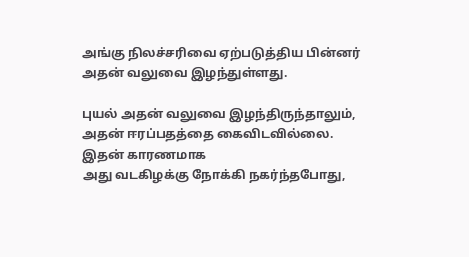அங்கு நிலச்சரிவை ஏற்படுத்திய பின்னர் அதன் வலுவை இழந்துள்ளது.

புயல் அதன் வலுவை இழந்திருந்தாலும், அதன் ஈரப்பதத்தை கைவிடவில்லை. இதன் காரணமாக
அது வடகிழக்கு நோக்கி நகர்ந்தபோது,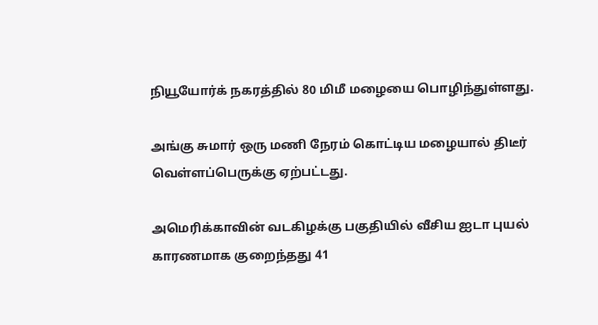நியூயோர்க் நகரத்தில் 80 மிமீ மழையை பொழிந்துள்ளது.

அங்கு சுமார் ஒரு மணி நேரம் கொட்டிய மழையால் திடீர் வெள்ளப்பெருக்கு ஏற்பட்டது.

அமெரிக்காவின் வடகிழக்கு பகுதியில் வீசிய ஐடா புயல் காரணமாக குறைந்தது 41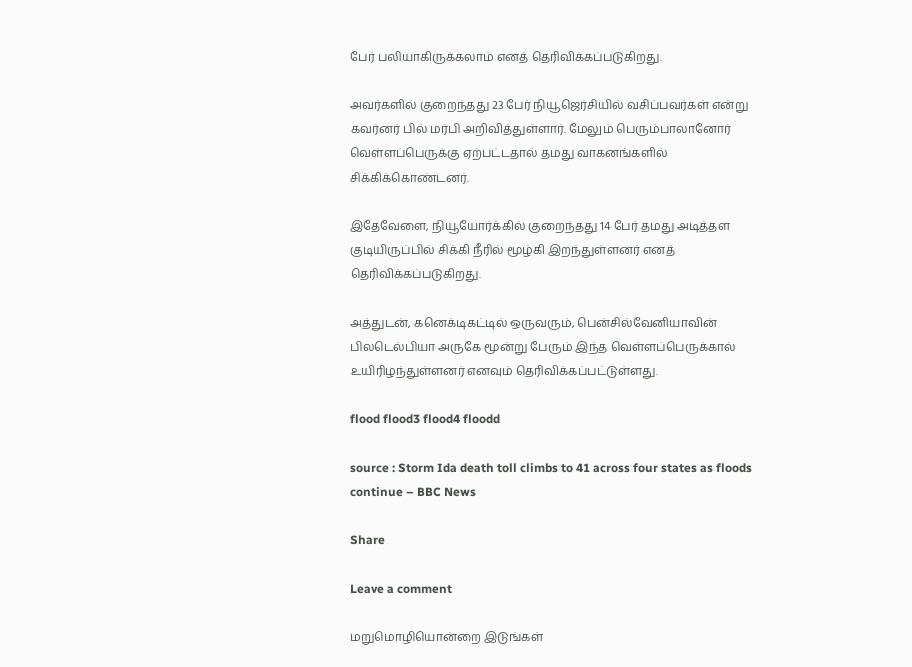பேர் பலியாகிருக்கலாம் எனத் தெரிவிக்கப்படுகிறது.

அவர்களில் குறைந்தது 23 பேர் நியூஜெர்சியில் வசிப்பவர்கள் என்று கவர்னர் பில் மர்பி அறிவித்துள்ளார். மேலும் பெரும்பாலானோர் வெள்ளப்பெருக்கு ஏற்பட்டதால் தமது வாகனங்களில் சிக்கிக்கொண்டனர்.

இதேவேளை, நியூயோர்க்கில் குறைந்தது 14 பேர் தமது அடித்தள குடியிருப்பில் சிக்கி நீரில் மூழ்கி இறந்துள்ளனர் எனத் தெரிவிக்கப்படுகிறது.

அத்துடன், கனெக்டிகட்டில் ஒருவரும், பென்சில்வேனியாவின் பிலடெல்பியா அருகே மூன்று பேரும் இந்த வெள்ளப்பெருக்கால் உயிரிழந்துள்ளனர் எனவும் தெரிவிக்கப்பட்டுள்ளது.

flood flood3 flood4 floodd

source : Storm Ida death toll climbs to 41 across four states as floods continue – BBC News

Share

Leave a comment

மறுமொழியொன்றை இடுங்கள்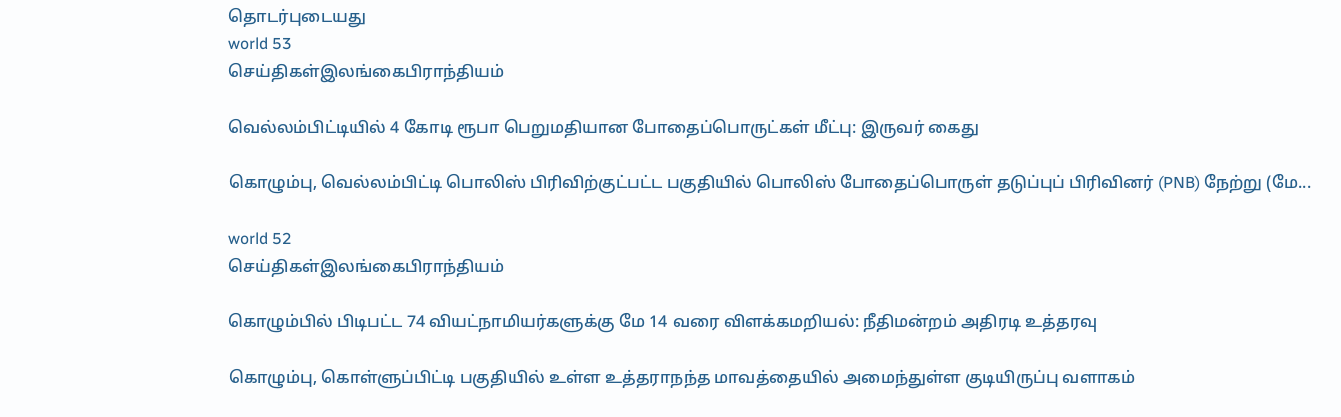தொடர்புடையது
world 53
செய்திகள்இலங்கைபிராந்தியம்

வெல்லம்பிட்டியில் 4 கோடி ரூபா பெறுமதியான போதைப்பொருட்கள் மீட்பு: இருவர் கைது

கொழும்பு, வெல்லம்பிட்டி பொலிஸ் பிரிவிற்குட்பட்ட பகுதியில் பொலிஸ் போதைப்பொருள் தடுப்புப் பிரிவினர் (PNB) நேற்று (மே...

world 52
செய்திகள்இலங்கைபிராந்தியம்

கொழும்பில் பிடிபட்ட 74 வியட்நாமியர்களுக்கு மே 14 வரை விளக்கமறியல்: நீதிமன்றம் அதிரடி உத்தரவு

கொழும்பு, கொள்ளுப்பிட்டி பகுதியில் உள்ள உத்தராநந்த மாவத்தையில் அமைந்துள்ள குடியிருப்பு வளாகம்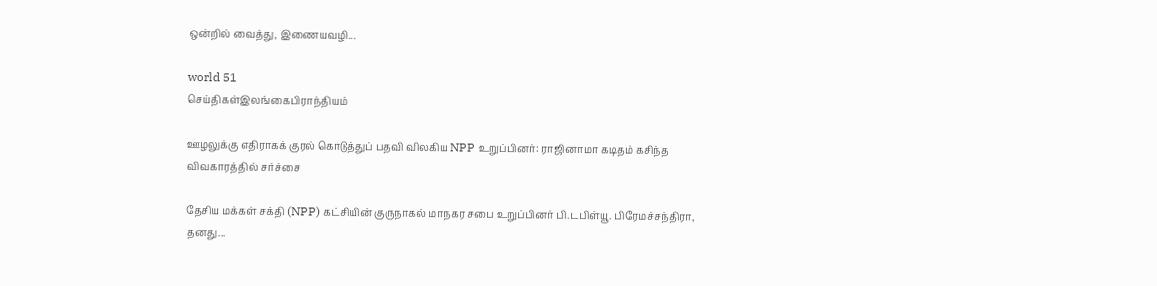ஒன்றில் வைத்து, இணையவழி...

world 51
செய்திகள்இலங்கைபிராந்தியம்

ஊழலுக்கு எதிராகக் குரல் கொடுத்துப் பதவி விலகிய NPP உறுப்பினர்: ராஜினாமா கடிதம் கசிந்த விவகாரத்தில் சர்ச்சை

தேசிய மக்கள் சக்தி (NPP) கட்சியின் குருநாகல் மாநகர சபை உறுப்பினர் பி.டபிள்யூ. பிரேமச்சந்திரா, தனது...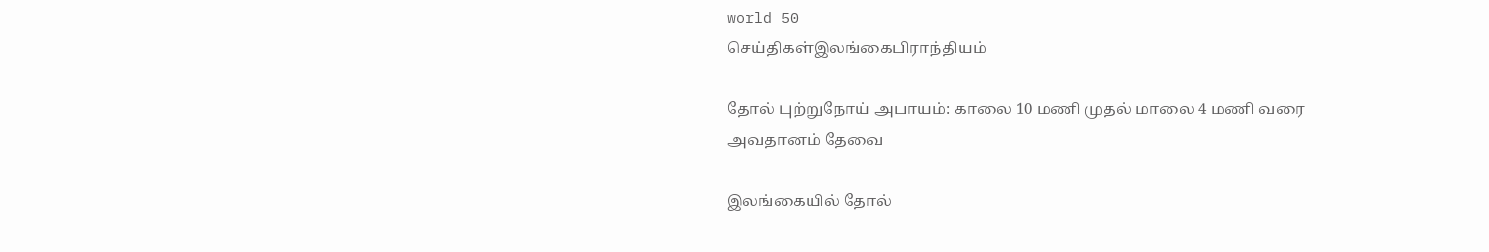world 50
செய்திகள்இலங்கைபிராந்தியம்

தோல் புற்றுநோய் அபாயம்: காலை 10 மணி முதல் மாலை 4 மணி வரை அவதானம் தேவை

இலங்கையில் தோல்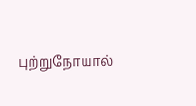புற்றுநோயால்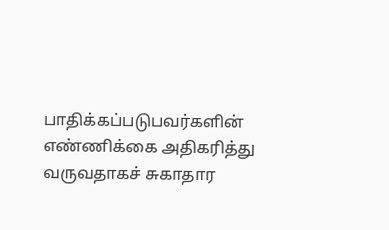பாதிக்கப்படுபவர்களின் எண்ணிக்கை அதிகரித்து வருவதாகச் சுகாதார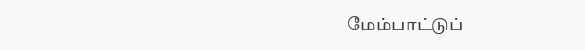மேம்பாட்டுப்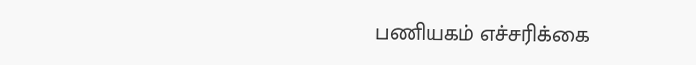பணியகம் எச்சரிக்கை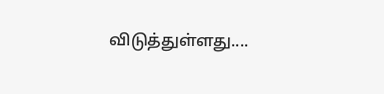விடுத்துள்ளது....